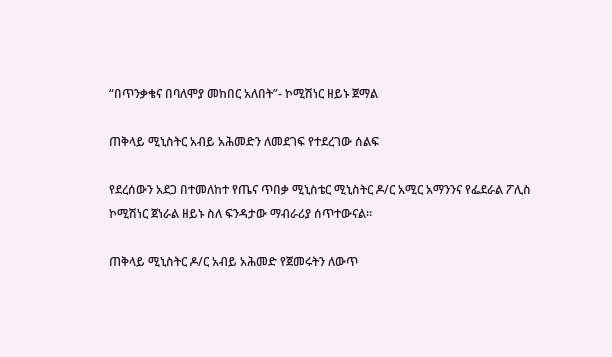“በጥንቃቄና በባለሞያ መከበር አለበት”- ኮሚሽነር ዘይኑ ጀማል

ጠቅላይ ሚኒስትር አብይ አሕመድን ለመደገፍ የተደረገው ሰልፍ

የደረሰውን አደጋ በተመለከተ የጤና ጥበቃ ሚኒስቴር ሚኒስትር ዶ/ር አሚር አማንንና የፌደራል ፖሊስ ኮሚሽነር ጀነራል ዘይኑ ስለ ፍንዳታው ማብራሪያ ሰጥተውናል።

ጠቅላይ ሚኒስትር ዶ/ር አብይ አሕመድ የጀመሩትን ለውጥ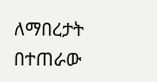ለማበረታት በተጠራው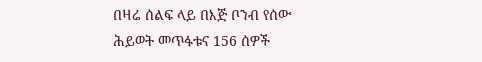በዛሬ ሰልፍ ላይ በእጅ ቦንብ የሰው ሕይወት መጥፋቱና 156 ሰዎች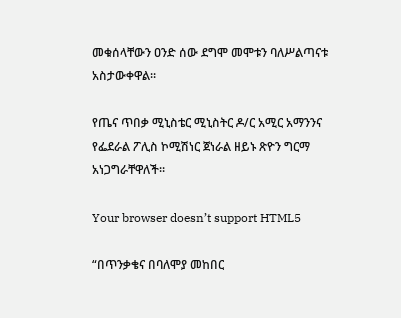መቁሰላቸውን ዐንድ ሰው ደግሞ መሞቱን ባለሥልጣናቱ አስታውቀዋል።

የጤና ጥበቃ ሚኒስቴር ሚኒስትር ዶ/ር አሚር አማንንና የፌደራል ፖሊስ ኮሚሽነር ጀነራል ዘይኑ ጽዮን ግርማ አነጋግራቸዋለች።

Your browser doesn’t support HTML5

“በጥንቃቄና በባለሞያ መከበር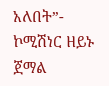አለበት”- ኮሚሽነር ዘይኑ ጀማል